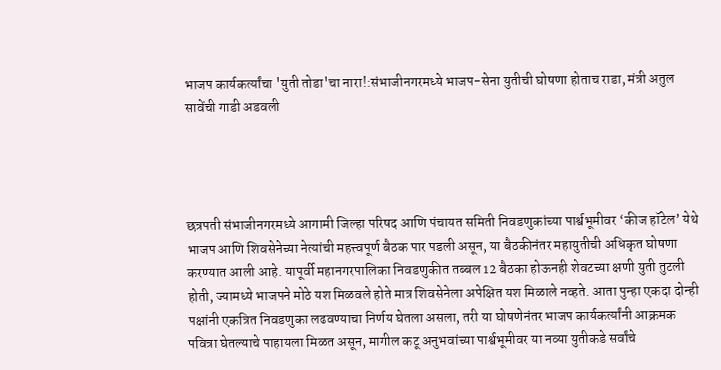भाजप कार्यकर्त्यांचा 'युती तोडा'चा नारा!:संभाजीनगरमध्ये भाजप-सेना युतीची घोषणा होताच राडा, मंत्री अतुल सावेंची गाडी अडवली




छत्रपती संभाजीनगरमध्ये आगामी जिल्हा परिषद आणि पंचायत समिती निवडणुकांच्या पार्श्वभूमीवर ‘कीज हॉटेल’ येथे भाजप आणि शिवसेनेच्या नेत्यांची महत्त्वपूर्ण बैठक पार पडली असून, या बैठकीनंतर महायुतीची अधिकृत घोषणा करण्यात आली आहे. यापूर्वी महानगरपालिका निवडणुकीत तब्बल 12 बैठका होऊनही शेवटच्या क्षणी युती तुटली होती, ज्यामध्ये भाजपने मोठे यश मिळवले होते मात्र शिवसेनेला अपेक्षित यश मिळाले नव्हते. आता पुन्हा एकदा दोन्ही पक्षांनी एकत्रित निवडणुका लढवण्याचा निर्णय घेतला असला, तरी या घोषणेनंतर भाजप कार्यकर्त्यांनी आक्रमक पवित्रा घेतल्याचे पाहायला मिळत असून, मागील कटू अनुभवांच्या पार्श्वभूमीवर या नव्या युतीकडे सर्वांचे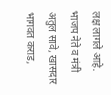लक्ष लागले आहे. भाजप नेते व मंत्री अतुल सावे, खासदार भागवत कराड,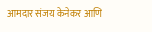आमदार संजय केनेकर आणि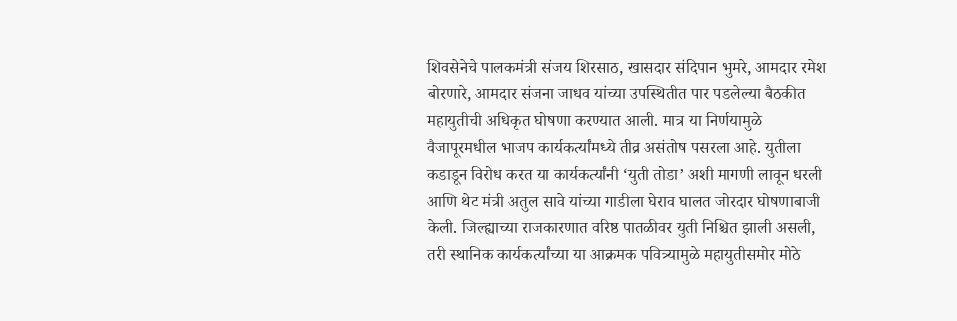शिवसेनेचे पालकमंत्री संजय शिरसाठ, खासदार संदिपान भुमरे, आमदार रमेश बोरणारे, आमदार संजना जाधव यांच्या उपस्थितीत पार पडलेल्या बैठकीत महायुतीची अधिकृत घोषणा करण्यात आली. मात्र या निर्णयामुळे वैजापूरमधील भाजप कार्यकर्त्यांमध्ये तीव्र असंतोष पसरला आहे. युतीला कडाडून विरोध करत या कार्यकर्त्यांनी ‘युती तोडा’ अशी मागणी लावून धरली आणि थेट मंत्री अतुल सावे यांच्या गाडीला घेराव घालत जोरदार घोषणाबाजी केली. जिल्ह्याच्या राजकारणात वरिष्ठ पातळीवर युती निश्चित झाली असली, तरी स्थानिक कार्यकर्त्यांच्या या आक्रमक पवित्र्यामुळे महायुतीसमोर मोठे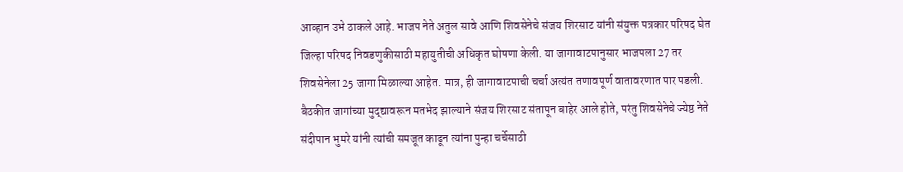आव्हान उभे ठाकले आहे. भाजप नेते अतुल सावे आणि शिवसेनेचे संजय शिरसाट यांनी संयुक्त पत्रकार परिषद घेत जिल्हा परिषद निवडणुकीसाठी महायुतीची अधिकृत घोषणा केली. या जागावाटपानुसार भाजपला 27 तर शिवसेनेला 25 जागा मिळाल्या आहेत. मात्र, ही जागावाटपाची चर्चा अत्यंत तणावपूर्ण वातावरणात पार पडली. बैठकीत जागांच्या मुद्द्यावरून मतभेद झाल्याने संजय शिरसाट संतापून बाहेर आले होते, परंतु शिवसेनेचे ज्येष्ठ नेते संदीपान भुमरे यांनी त्यांची समजूत काढून त्यांना पुन्हा चर्चेसाठी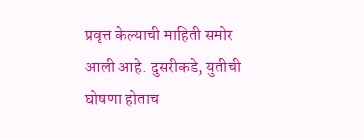प्रवृत्त केल्याची माहिती समोर आली आहे. दुसरीकडे, युतीची घोषणा होताच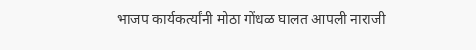भाजप कार्यकर्त्यांनी मोठा गोंधळ घालत आपली नाराजी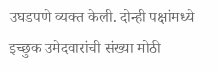उघडपणे व्यक्त केली. दोन्ही पक्षांमध्ये इच्छुक उमेदवारांची संख्या मोठी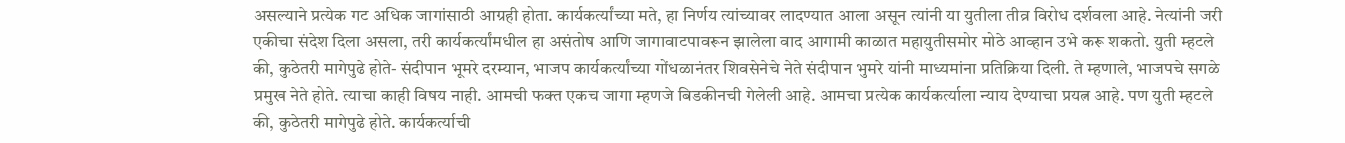असल्याने प्रत्येक गट अधिक जागांसाठी आग्रही होता. कार्यकर्त्यांच्या मते, हा निर्णय त्यांच्यावर लादण्यात आला असून त्यांनी या युतीला तीव्र विरोध दर्शवला आहे. नेत्यांनी जरी एकीचा संदेश दिला असला, तरी कार्यकर्त्यांमधील हा असंतोष आणि जागावाटपावरून झालेला वाद आगामी काळात महायुतीसमोर मोठे आव्हान उभे करू शकतो. युती म्हटले की, कुठेतरी मागेपुढे होते- संदीपान भूमरे दरम्यान, भाजप कार्यकर्त्यांच्या गोंधळानंतर शिवसेनेचे नेते संदीपान भुमरे यांनी माध्यमांना प्रतिक्रिया दिली. ते म्हणाले, भाजपचे सगळे प्रमुख नेते होते. त्याचा काही विषय नाही. आमची फक्त एकच जागा म्हणजे बिडकीनची गेलेली आहे. आमचा प्रत्येक कार्यकर्त्याला न्याय देण्याचा प्रयत्न आहे. पण युती म्हटले की, कुठेतरी मागेपुढे होते. कार्यकर्त्याची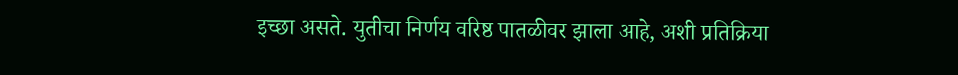इच्छा असते. युतीचा निर्णय वरिष्ठ पातळीवर झाला आहे, अशी प्रतिक्रिया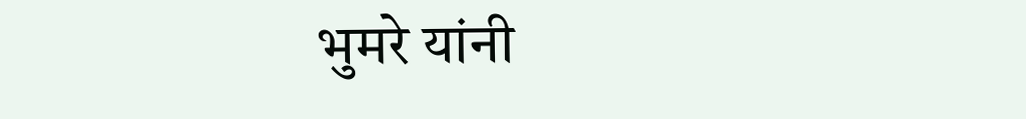भुमरे यांनी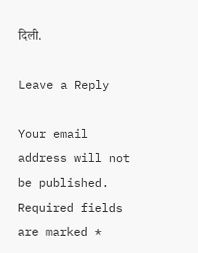दिली.

Leave a Reply

Your email address will not be published. Required fields are marked *